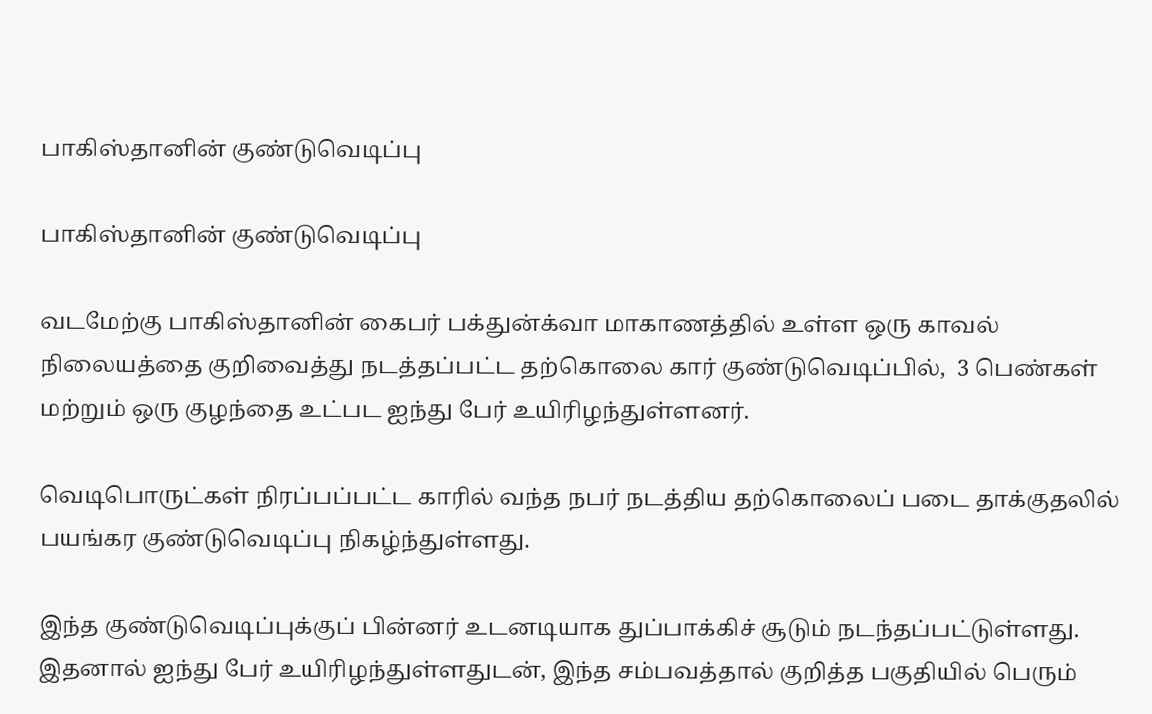பாகிஸ்தானின் குண்டுவெடிப்பு

பாகிஸ்தானின் குண்டுவெடிப்பு

வடமேற்கு பாகிஸ்தானின் கைபர் பக்துன்க்வா மாகாணத்தில் உள்ள ஒரு காவல் நிலையத்தை குறிவைத்து நடத்தப்பட்ட தற்கொலை கார் குண்டுவெடிப்பில்,  3 பெண்கள் மற்றும் ஒரு குழந்தை உட்பட ஐந்து பேர் உயிரிழந்துள்ளனர்.

வெடிபொருட்கள் நிரப்பப்பட்ட காரில் வந்த நபர் நடத்திய தற்கொலைப் படை தாக்குதலில் பயங்கர குண்டுவெடிப்பு நிகழ்ந்துள்ளது.

இந்த குண்டுவெடிப்புக்குப் பின்னர் உடனடியாக துப்பாக்கிச் சூடும் நடந்தப்பட்டுள்ளது. இதனால் ஐந்து பேர் உயிரிழந்துள்ளதுடன், இந்த சம்பவத்தால் குறித்த பகுதியில் பெரும்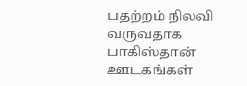பதற்றம் நிலவி வருவதாக பாகிஸ்தான் ஊடகங்கள்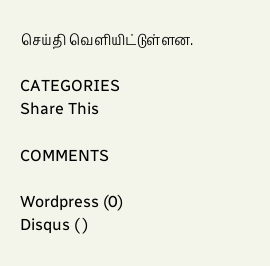செய்தி வெளியிட்டுள்ளன.

CATEGORIES
Share This

COMMENTS

Wordpress (0)
Disqus ( )